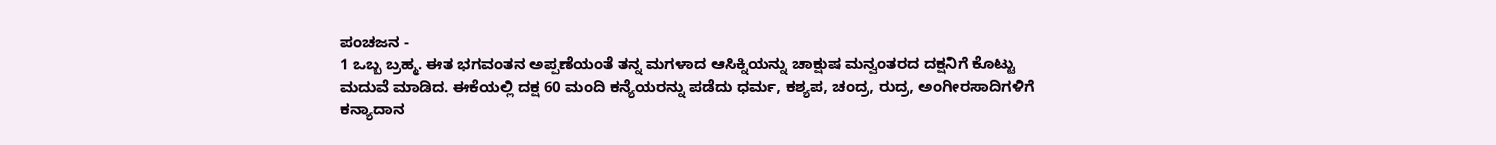ಪಂಚಜನ -
1 ಒಬ್ಬ ಬ್ರಹ್ಮ. ಈತ ಭಗವಂತನ ಅಪ್ಪಣೆಯಂತೆ ತನ್ನ ಮಗಳಾದ ಆಸಿಕ್ನಿಯನ್ನು ಚಾಕ್ಷುಷ ಮನ್ವಂತರದ ದಕ್ಷನಿಗೆ ಕೊಟ್ಟು ಮದುವೆ ಮಾಡಿದ. ಈಕೆಯಲ್ಲಿ ದಕ್ಷ 60 ಮಂದಿ ಕನ್ಯೆಯರನ್ನು ಪಡೆದು ಧರ್ಮ, ಕಶ್ಯಪ, ಚಂದ್ರ, ರುದ್ರ, ಅಂಗೀರಸಾದಿಗಳಿಗೆ ಕನ್ಯಾದಾನ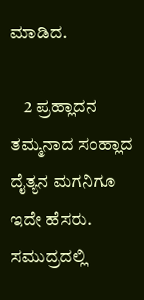ಮಾಡಿದ.

    2 ಪ್ರಹ್ಲಾದನ ತಮ್ಮನಾದ ಸಂಹ್ಲಾದ ದೈತ್ಯನ ಮಗನಿಗೂ ಇದೇ ಹೆಸರು. ಸಮುದ್ರದಲ್ಲಿ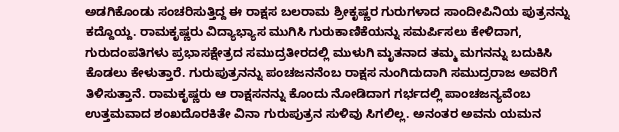ಅಡಗಿಕೊಂಡು ಸಂಚರಿಸುತ್ತಿದ್ದ ಈ ರಾಕ್ಷಸ ಬಲರಾಮ ಶ್ರೀಕೃಷ್ಣರ ಗುರುಗಳಾದ ಸಾಂದೀಪಿನಿಯ ಪುತ್ರನನ್ನು ಕದ್ದೊಯ್ದ. ರಾಮಕೃಷ್ಣರು ವಿದ್ಯಾಭ್ಯಾಸ ಮುಗಿಸಿ ಗುರುಕಾಣಿಕೆಯನ್ನು ಸಮರ್ಪಿಸಲು ಕೇಳಿದಾಗ, ಗುರುದಂಪತಿಗಳು ಪ್ರಭಾಸಕ್ಷೇತ್ರದ ಸಮುದ್ರತೀರದಲ್ಲಿ ಮುಳುಗಿ ಮೃತನಾದ ತಮ್ಮ ಮಗನನ್ನು ಬದುಕಿಸಿ ಕೊಡಲು ಕೇಳುತ್ತಾರೆ. ಗುರುಪುತ್ರನನ್ನು ಪಂಚಜನನೆಂಬ ರಾಕ್ಷಸ ನುಂಗಿದುದಾಗಿ ಸಮುದ್ರರಾಜ ಅವರಿಗೆ ತಿಳಿಸುತ್ತಾನೆ. ರಾಮಕೃಷ್ಣರು ಆ ರಾಕ್ಷಸನನ್ನು ಕೊಂದು ನೋಡಿದಾಗ ಗರ್ಭದಲ್ಲಿ ಪಾಂಚಜನ್ಯವೆಂಬ ಉತ್ತಮವಾದ ಶಂಖದೊರಕಿತೇ ವಿನಾ ಗುರುಪುತ್ರನ ಸುಳಿವು ಸಿಗಲಿಲ್ಲ. ಅನಂತರ ಅವನು ಯಮನ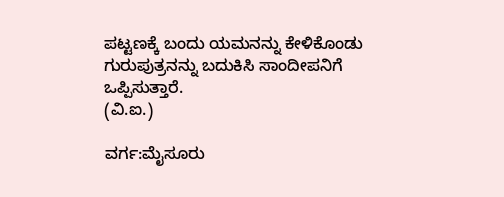ಪಟ್ಟಣಕ್ಕೆ ಬಂದು ಯಮನನ್ನು ಕೇಳಿಕೊಂಡು ಗುರುಪುತ್ರನನ್ನು ಬದುಕಿಸಿ ಸಾಂದೀಪನಿಗೆ ಒಪ್ಪಿಸುತ್ತಾರೆ.                                            (ವಿ.ಐ.)

ವರ್ಗ:ಮೈಸೂರು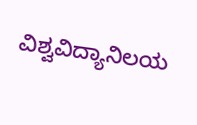ವಿಶ್ವವಿದ್ಯಾನಿಲಯ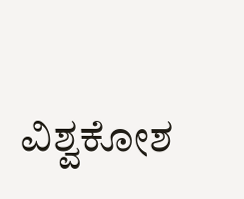ವಿಶ್ವಕೋಶ